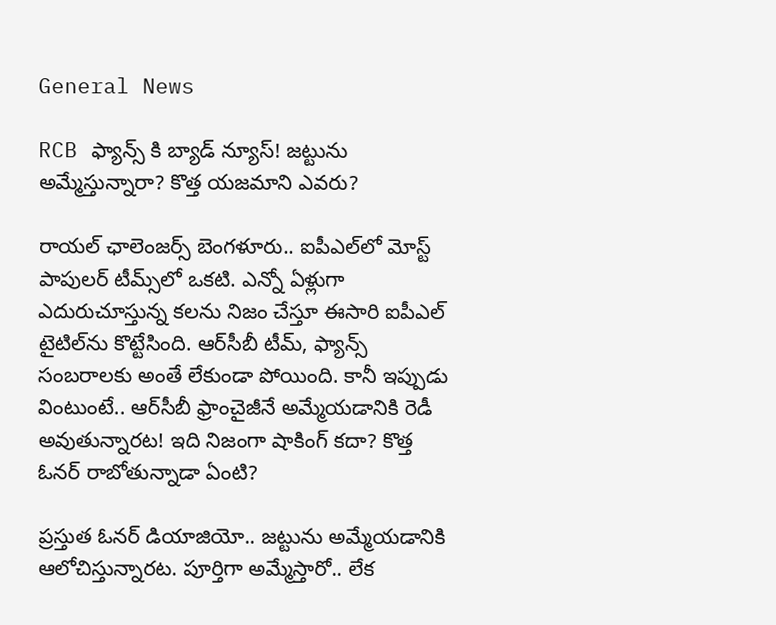General News

RCB ఫ్యాన్స్ కి బ్యాడ్ న్యూస్! జట్టును అమ్మేస్తున్నారా? కొత్త యజమాని ఎవరు?

రాయల్ ఛాలెంజర్స్ బెంగళూరు.. ఐపీఎల్‌లో మోస్ట్ పాపులర్ టీమ్స్‌లో ఒకటి. ఎన్నో ఏళ్లుగా ఎదురుచూస్తున్న కలను నిజం చేస్తూ ఈసారి ఐపీఎల్ టైటిల్‌ను కొట్టేసింది. ఆర్‌సీబీ టీమ్, ఫ్యాన్స్ సంబరాలకు అంతే లేకుండా పోయింది. కానీ ఇప్పుడు వింటుంటే.. ఆర్‌సీబీ ఫ్రాంచైజీనే అమ్మేయడానికి రెడీ అవుతున్నారట! ఇది నిజంగా షాకింగ్ కదా? కొత్త ఓనర్ రాబోతున్నాడా ఏంటి?

ప్రస్తుత ఓనర్ డియాజియో.. జట్టును అమ్మేయడానికి ఆలోచిస్తున్నారట. పూర్తిగా అమ్మేస్తారో.. లేక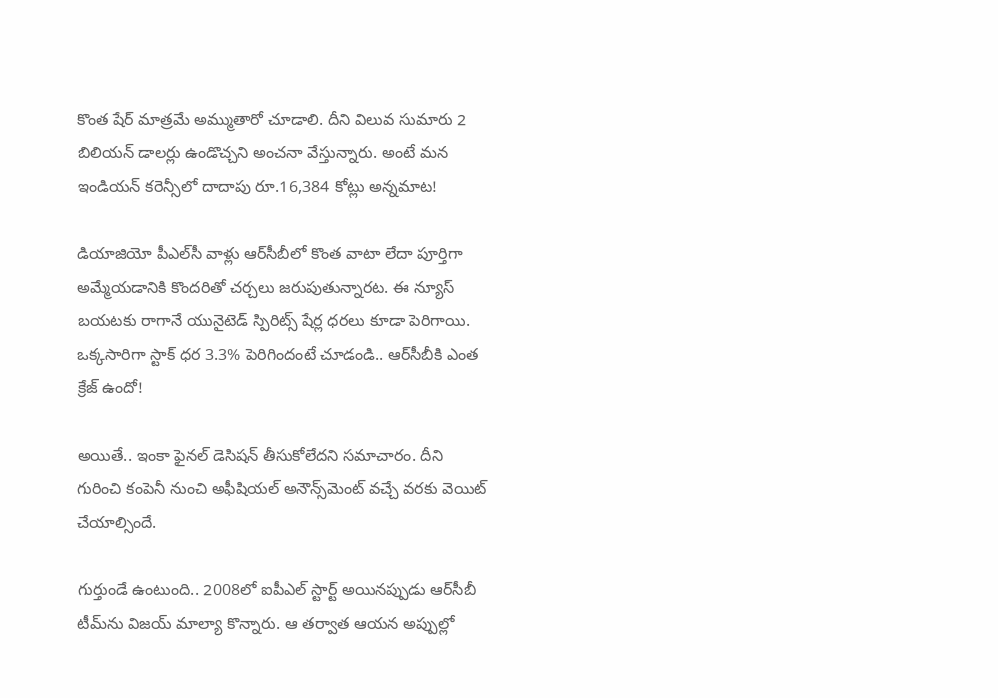కొంత షేర్ మాత్రమే అమ్ముతారో చూడాలి. దీని విలువ సుమారు 2 బిలియన్ డాలర్లు ఉండొచ్చని అంచనా వేస్తున్నారు. అంటే మన ఇండియన్ కరెన్సీలో దాదాపు రూ.16,384 కోట్లు అన్నమాట!

డియాజియో పీఎల్‌సీ వాళ్లు ఆర్‌సీబీలో కొంత వాటా లేదా పూర్తిగా అమ్మేయడానికి కొందరితో చర్చలు జరుపుతున్నారట. ఈ న్యూస్ బయటకు రాగానే యునైటెడ్ స్పిరిట్స్ షేర్ల ధరలు కూడా పెరిగాయి. ఒక్కసారిగా స్టాక్ ధర 3.3% పెరిగిందంటే చూడండి.. ఆర్‌సీబీకి ఎంత క్రేజ్ ఉందో!

అయితే.. ఇంకా ఫైనల్ డెసిషన్ తీసుకోలేదని సమాచారం. దీని గురించి కంపెనీ నుంచి అఫీషియల్ అనౌన్స్‌మెంట్ వచ్చే వరకు వెయిట్ చేయాల్సిందే.

గుర్తుండే ఉంటుంది.. 2008లో ఐపీఎల్ స్టార్ట్ అయినప్పుడు ఆర్‌సీబీ టీమ్‌ను విజయ్ మాల్యా కొన్నారు. ఆ తర్వాత ఆయన అప్పుల్లో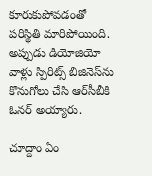కూరుకుపోవడంతో పరిస్థితి మారిపోయింది. అప్పుడు డియోజియో వాళ్లు స్పిరిట్స్ బిజినెస్‌ను కొనుగోలు చేసి ఆర్‌సీబీకి ఓనర్ అయ్యారు.

చూద్దాం ఏం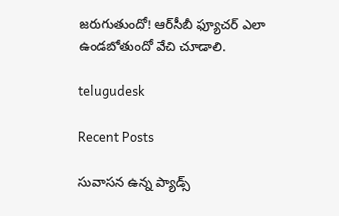జరుగుతుందో! ఆర్‌సీబీ ఫ్యూచర్ ఎలా ఉండబోతుందో వేచి చూడాలి.

telugudesk

Recent Posts

సువాసన ఉన్న ప్యాడ్స్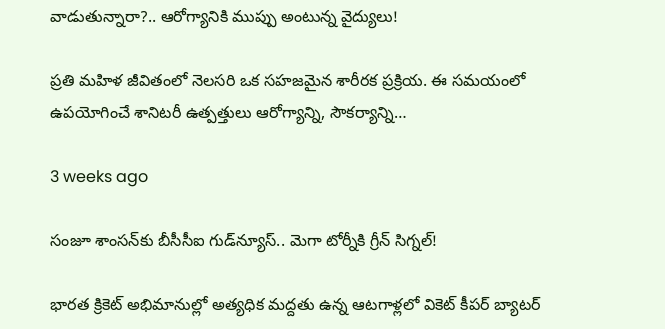వాడుతున్నారా?.. ఆరోగ్యానికి ముప్పు అంటున్న వైద్యులు!

ప్రతి మహిళ జీవితంలో నెలసరి ఒక సహజమైన శారీరక ప్రక్రియ. ఈ సమయంలో ఉపయోగించే శానిటరీ ఉత్పత్తులు ఆరోగ్యాన్ని, సౌకర్యాన్ని…

3 weeks ago

సంజూ శాంసన్‌కు బీసీసీఐ గుడ్‌న్యూస్.. మెగా టోర్నీకి గ్రీన్ సిగ్నల్!

భారత క్రికెట్ అభిమానుల్లో అత్యధిక మద్దతు ఉన్న ఆటగాళ్లలో వికెట్ కీపర్ బ్యాటర్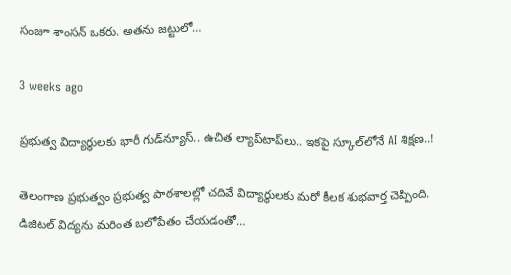సంజూ శాంసన్ ఒకరు. అతను జట్టులో…

3 weeks ago

ప్రభుత్వ విద్యార్థులకు భారీ గుడ్‌న్యూస్.. ఉచిత ల్యాప్‌టాప్‌లు.. ఇకపై స్కూల్‌లోనే AI శిక్షణ..!

తెలంగాణ ప్రభుత్వం ప్రభుత్వ పాఠశాలల్లో చదివే విద్యార్థులకు మరో కీలక శుభవార్త చెప్పింది. డిజిటల్ విద్యను మరింత బలోపేతం చేయడంతో…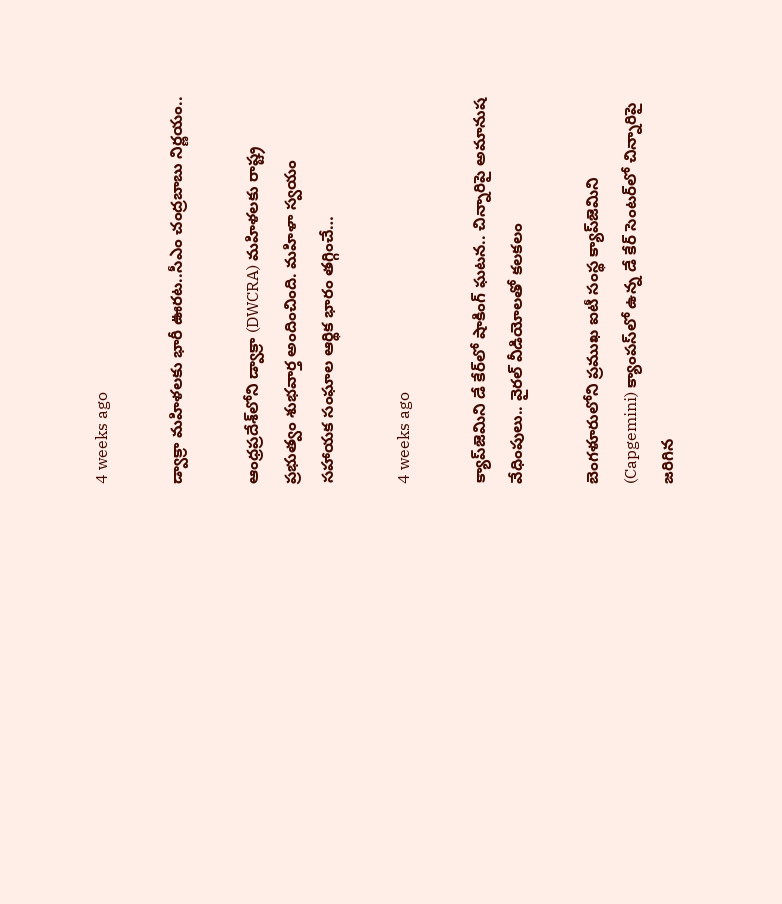4 weeks ago

డ్వాక్రా మహిళలకు భారీ ఊరట..సీఎం చంద్రబాబు నిర్ణయం..

ఆంధ్రప్రదేశ్‌లోని డ్వాక్రా (DWCRA) మహిళలకు రాష్ట్ర ప్రభుత్వం శుభవార్త అందించింది. మహిళా స్వయం సహాయక సంఘాల ఆర్థిక భారం తగ్గించే…

4 weeks ago

క్యాప్‌జెమిని డే కేర్‌లో షాకింగ్ ఘటన.. చిన్నారిపై అమానుష వేధింపులు.. వైరల్ వీడియోలతో కలకలం

బెంగళూరులోని ప్రముఖ ఐటీ సంస్థ క్యాప్‌జెమిని (Capgemini) క్యాంపస్‌లో ఉన్న డే కేర్ సెంటర్‌లో చిన్నారిపై జరిగిన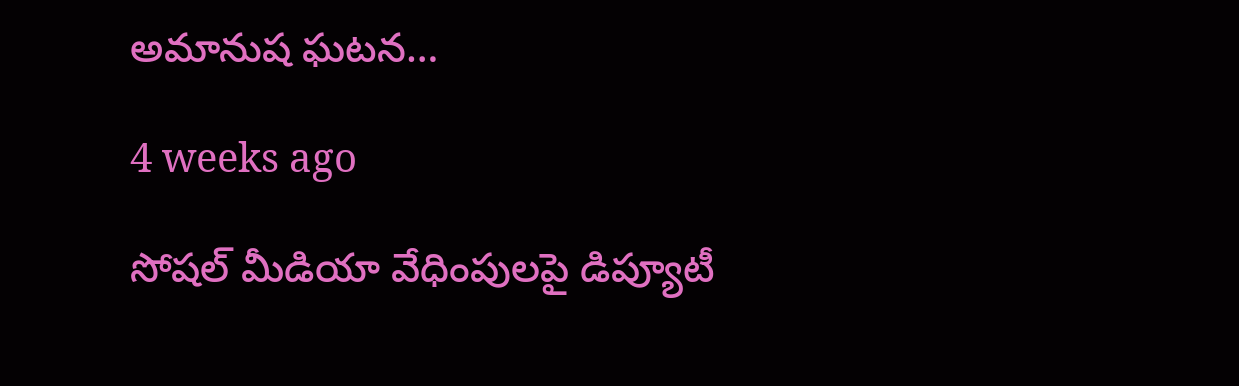అమానుష ఘటన…

4 weeks ago

సోషల్ మీడియా వేధింపులపై డిప్యూటీ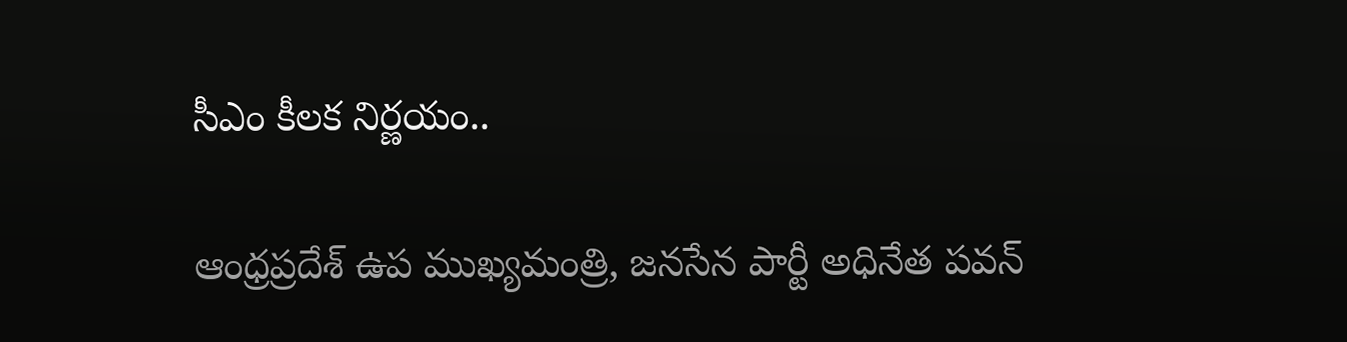సీఎం కీలక నిర్ణయం..

ఆంధ్రప్రదేశ్ ఉప ముఖ్యమంత్రి, జనసేన పార్టీ అధినేత పవన్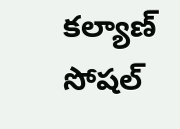కల్యాణ్ సోషల్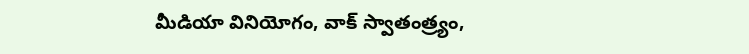మీడియా వినియోగం, వాక్ స్వాతంత్ర్యం,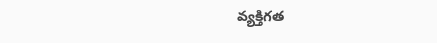వ్యక్తిగత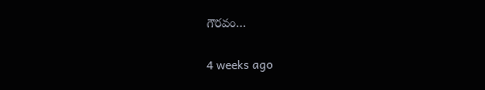గౌరవం…

4 weeks ago